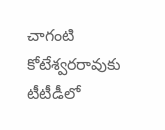చాగంటి కోటేశ్వరరావుకు టీటీడీలో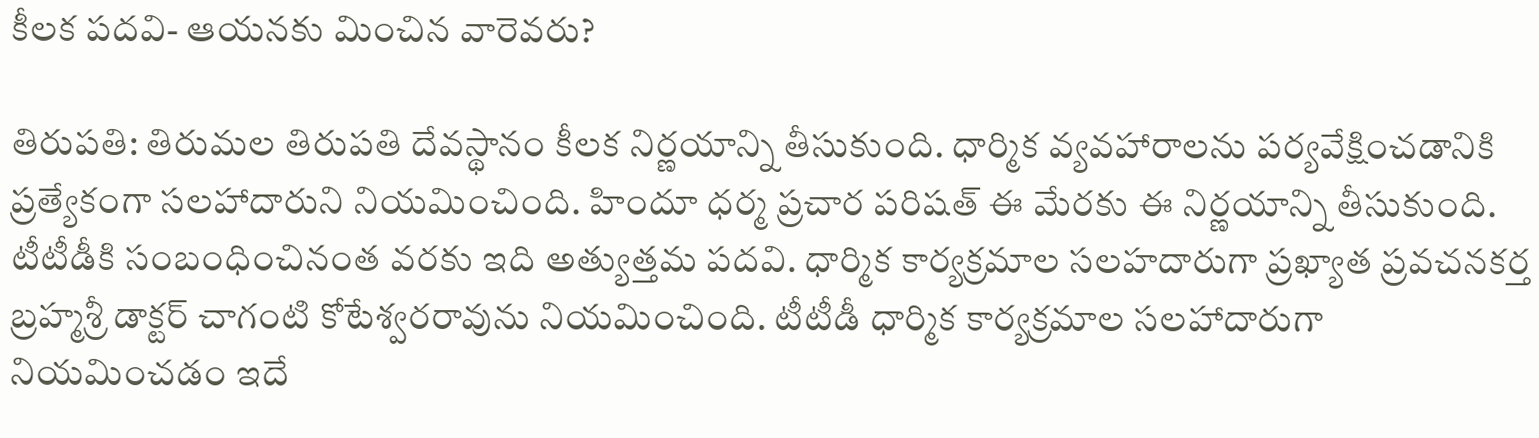కీలక పదవి- ఆయనకు మించిన వారెవరు?

తిరుపతి: తిరుమల తిరుపతి దేవస్థానం కీలక నిర్ణయాన్ని తీసుకుంది. ధార్మిక వ్యవహారాలను పర్యవేక్షించడానికి ప్రత్యేకంగా సలహాదారుని నియమించింది. హిందూ ధర్మ ప్రచార పరిషత్ ఈ మేరకు ఈ నిర్ణయాన్ని తీసుకుంది. టీటీడీకి సంబంధించినంత వరకు ఇది అత్యుత్తమ పదవి. ధార్మిక కార్యక్రమాల సలహదారుగా ప్రఖ్యాత ప్రవచనకర్త బ్రహ్మశ్రీ డాక్టర్ చాగంటి కోటేశ్వరరావును నియమించింది. టీటీడీ ధార్మిక కార్యక్రమాల సలహాదారుగా నియమించడం ఇదే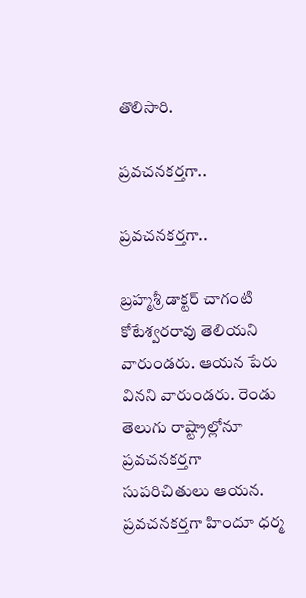తొలిసారి.

ప్రవచనకర్తగా..

ప్రవచనకర్తగా..

బ్రహ్మశ్రీ డాక్టర్ చాగంటి కోటేశ్వరరావు తెలియని వారుండరు. ఆయన పేరు వినని వారుండరు. రెండు తెలుగు రాష్ట్రాల్లోనూ ప్రవచనకర్తగా సుపరిచితులు ఆయన. ప్రవచనకర్తగా హిందూ ధర్మ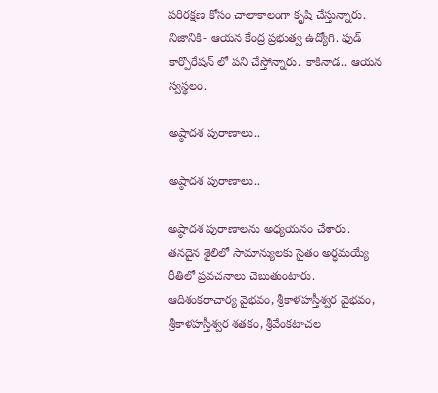పరిరక్షణ కోసం చాలాకాలంగా కృషి చేస్తున్నారు. నిజానికి- ఆయన కేంద్ర ప్రభుత్వ ఉద్యోగి. ఫుడ్ కార్పొరేషన్ లో పని చేస్తోన్నారు. కాకినాడ.. ఆయన స్వస్థలం.

అష్ఠాదశ పురాణాలు..

అష్ఠాదశ పురాణాలు..

అష్ఠాదశ పురాణాలను అధ్యయనం చేశారు. తనదైన శైలిలో సామాన్యులకు సైతం అర్ధమయ్యే రీతిలో ప్రవచనాలు చెబుతుంటారు. ఆదిశంకరాచార్య వైభవం, శ్రీకాళహస్తీశ్వర వైభవం, శ్రీకాళహస్తీశ్వర శతకం, శ్రీవేంకటాచల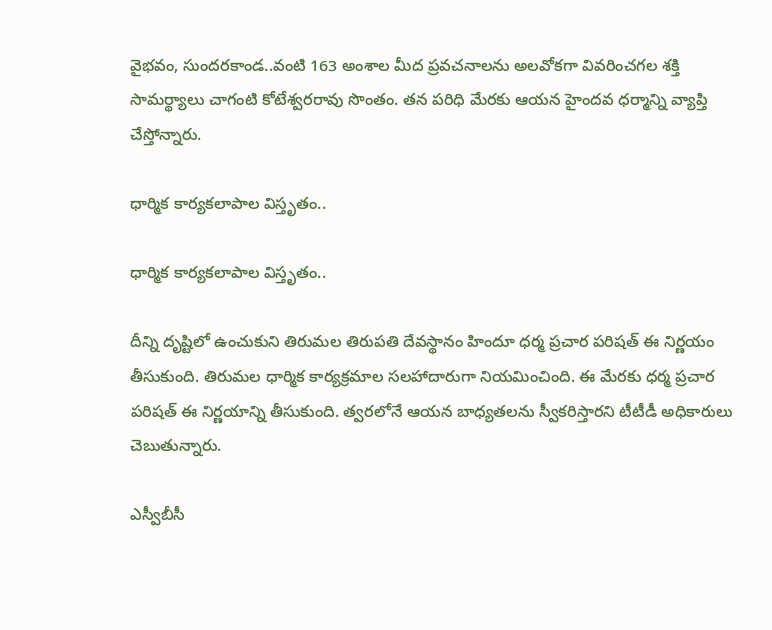వైభవం, సుందరకాండ..వంటి 163 అంశాల మీద ప్రవచనాలను అలవోకగా వివరించగల శక్తి సామర్థ్యాలు చాగంటి కోటేశ్వరరావు సొంతం. తన పరిధి మేరకు ఆయన హైందవ ధర్మాన్ని వ్యాప్తి చేస్తోన్నారు.

ధార్మిక కార్యకలాపాల విస్తృతం..

ధార్మిక కార్యకలాపాల విస్తృతం..

దీన్ని దృష్టిలో ఉంచుకుని తిరుమల తిరుపతి దేవస్థానం హిందూ ధర్మ ప్రచార పరిషత్ ఈ నిర్ణయం తీసుకుంది. తిరుమల ధార్మిక కార్యక్రమాల సలహాదారుగా నియమించింది. ఈ మేరకు ధర్మ ప్రచార పరిషత్ ఈ నిర్ణయాన్ని తీసుకుంది. త్వరలోనే ఆయన బాధ్యతలను స్వీకరిస్తారని టీటీడీ అధికారులు చెబుతున్నారు.

ఎస్వీబీసీ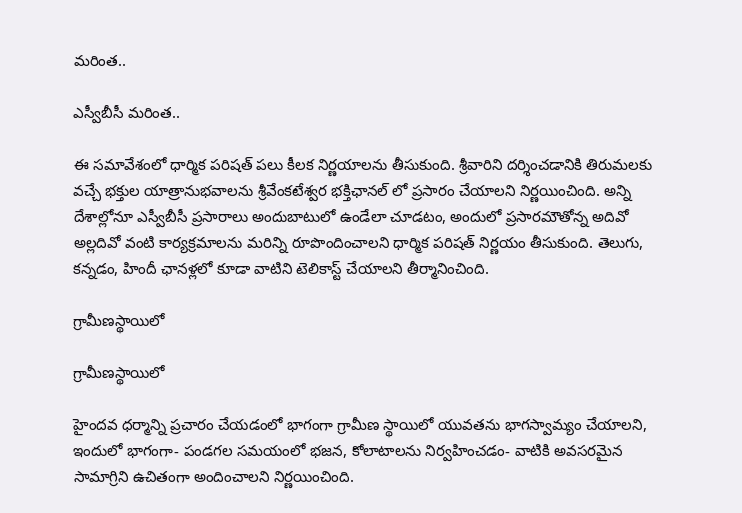మరింత..

ఎస్వీబీసీ మరింత..

ఈ సమావేశంలో ధార్మిక పరిషత్ పలు కీలక నిర్ణయాలను తీసుకుంది. శ్రీవారిని దర్శించడానికి తిరుమలకు వచ్చే భక్తుల యాత్రానుభవాలను శ్రీవేంకటేశ్వర భక్తిఛానల్ లో ప్రసారం చేయాలని నిర్ణయించింది. అన్ని దేశాల్లోనూ ఎస్వీబీసీ ప్రసారాలు అందుబాటులో ఉండేలా చూడటం, అందులో ప్రసారమౌతోన్న అదివో అల్లదివో వంటి కార్యక్రమాలను మరిన్ని రూపొందించాలని ధార్మిక పరిషత్ నిర్ణయం తీసుకుంది. తెలుగు, కన్నడం, హిందీ ఛానళ్లలో కూడా వాటిని టెలికాస్ట్ చేయాలని తీర్మానించింది.

గ్రామీణస్థాయిలో

గ్రామీణస్థాయిలో

హైందవ ధర్మాన్ని ప్రచారం చేయడంలో భాగంగా గ్రామీణ స్థాయిలో యువతను భాగస్వామ్యం చేయాలని, ఇందులో భాగంగా- పండగల సమయంలో భజన, కోలాటాలను నిర్వహించడం- వాటికి అవసరమైన సామాగ్రిని ఉచితంగా అందించాలని నిర్ణయించింది.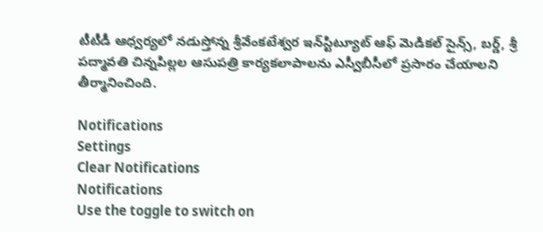టీటీడీ ఆధ్వర్యలో నడుస్తోన్న శ్రీవేంకటేశ్వర ఇన్‌స్టిట్యూట్ ఆఫ్ మెడికల్ సైన్స్, బర్డ్, శ్రీ పద్మావతి చిన్నపిల్లల ఆసుపత్రి కార్యకలాపాలను ఎస్వీబీసీలో ప్రసారం చేయాలని తీర్మానించింది.

Notifications
Settings
Clear Notifications
Notifications
Use the toggle to switch on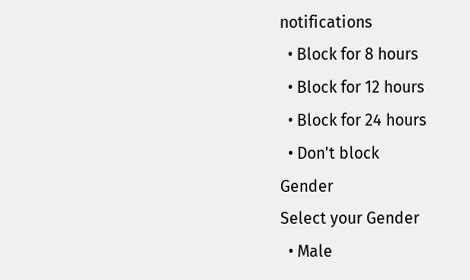notifications
  • Block for 8 hours
  • Block for 12 hours
  • Block for 24 hours
  • Don't block
Gender
Select your Gender
  • Male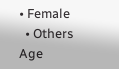• Female
  • Others
Age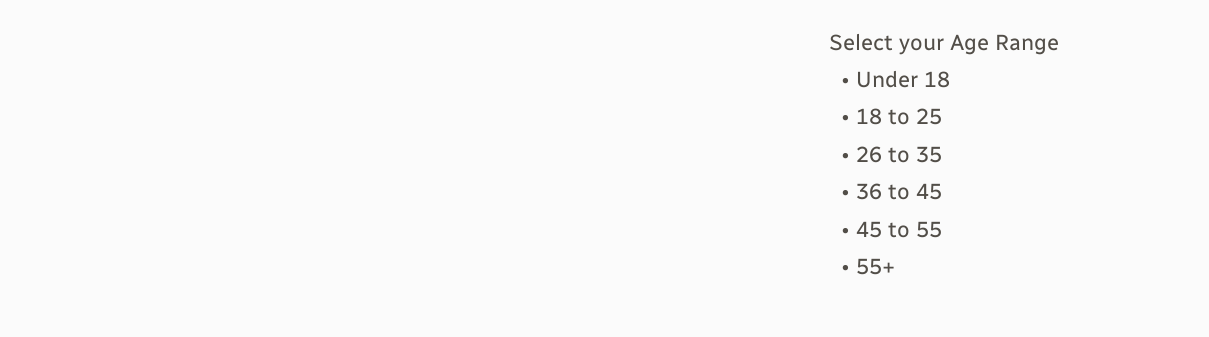Select your Age Range
  • Under 18
  • 18 to 25
  • 26 to 35
  • 36 to 45
  • 45 to 55
  • 55+